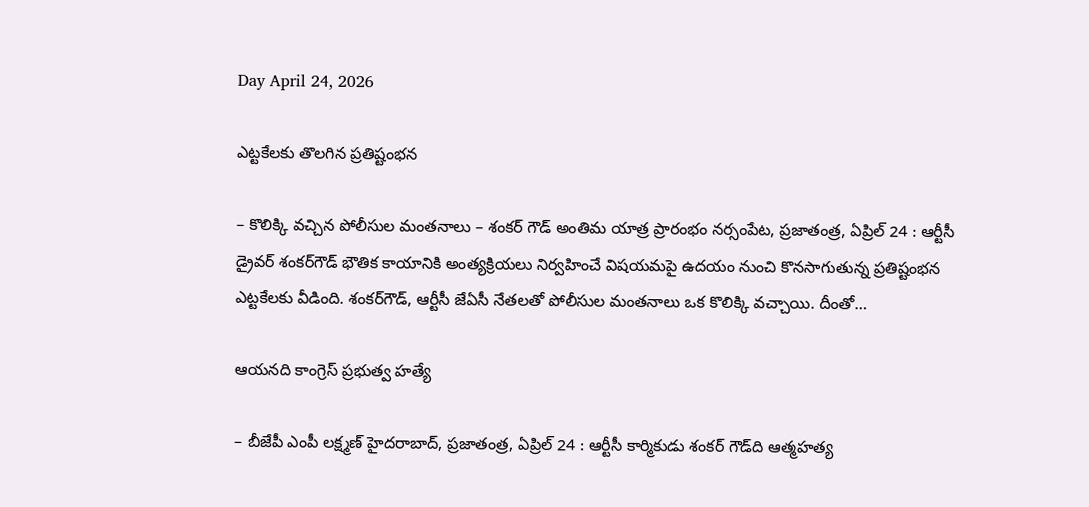Day April 24, 2026

ఎట్టకేలకు తొల‌గిన‌ ప్రతిష్టంభన

– కొలిక్కి వచ్చిన పోలీసుల మంతనాలు – శంకర్ గౌడ్ అంతిమ యాత్ర ప్రారంభం నర్సంపేట, ప్రజాతంత్ర, ఏప్రిల్ 24 : ఆర్టీసీ డ్రైవర్ శంకర్‌గౌడ్ భౌతిక కాయానికి అంత్యక్రియలు నిర్వహించే విషయమపై ఉదయం నుంచి కొనసాగుతున్న ప్రతిష్టంభన ఎట్టకేలకు వీడింది. శంకర్‌గౌడ్, ఆర్టీసీ జేఏసీ నేతలతో పోలీసుల మంతనాలు ఒక కొలిక్కి వచ్చాయి. దీంతో…

ఆయనది కాంగ్రెస్ ప్రభుత్వ హత్యే

– బీజేపీ ఎంపీ లక్ష్మణ్ హైదరాబాద్, ప్రజాతంత్ర, ఏప్రిల్ 24 : ఆర్టీసీ కార్మికుడు శంకర్ గౌడ్‌ది ఆత్మహత్య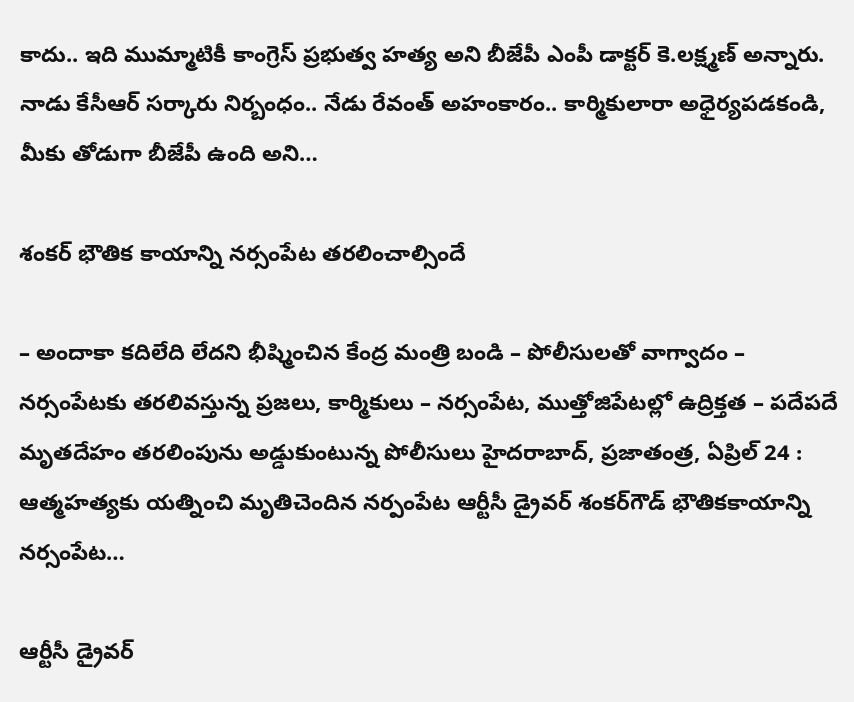కాదు.. ఇది ముమ్మాటికీ కాంగ్రెస్ ప్రభుత్వ హత్య అని బీజేపీ ఎంపీ డాక్టర్ కె.లక్ష్మణ్ అన్నారు. నాడు కేసీఆర్ సర్కారు నిర్బంధం.. నేడు రేవంత్ అహంకారం.. కార్మికులారా అధైర్యపడకండి, మీకు తోడుగా బీజేపీ ఉంది అని…

శంకర్ భౌతిక కాయాన్ని నర్సంపేట తరలించాల్సిందే

– అందాకా కదిలేది లేదని భీష్మించిన కేంద్ర మంత్రి బండి – పోలీసులతో వాగ్వాదం – న‌ర్సంపేట‌కు త‌ర‌లివ‌స్తున్న ప్ర‌జ‌లు, కార్మికులు – న‌ర్సంపేట‌, ముత్తోజిపేట‌ల్లో ఉద్రిక్త‌త‌ – ప‌దేప‌దే మృత‌దేహం త‌ర‌లింపును అడ్డుకుంటున్న పోలీసులు హైదరాబాద్, ప్రజాతంత్ర, ఏప్రిల్ 24 : ఆత్మహత్యకు యత్నించి మృతిచెందిన నర్పంపేట ఆర్టీసీ డ్రైవర్ శంకర్‌గౌడ్ భౌతికకాయాన్ని నర్సంపేట…

ఆర్టీసీ డ్రైవర్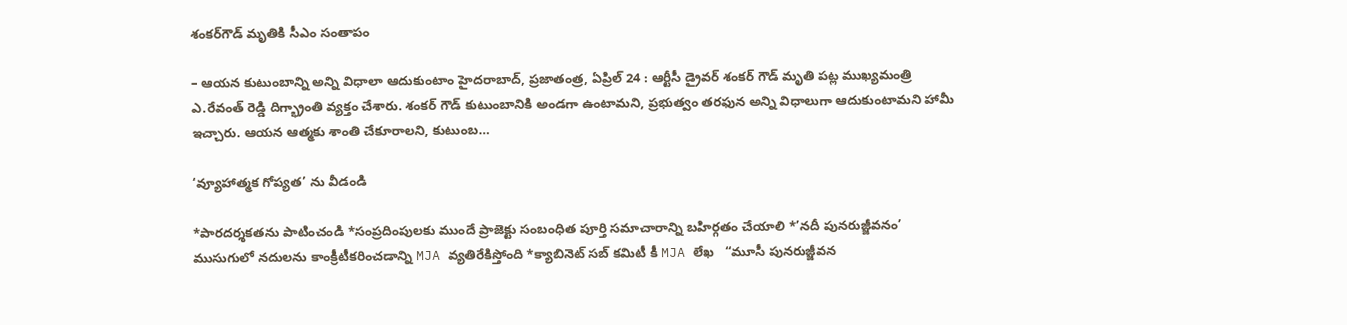శంకర్‌గౌడ్ మృతికి సీఎం సంతాపం

– ఆయన కుటుంబాన్ని అన్ని విధాలా ఆదుకుంటాం హైదరాబాద్, ప్రజాతంత్ర, ఏప్రిల్ 24 : ఆర్టీసీ డ్రైవర్ శంకర్ గౌడ్ మృతి పట్ల ముఖ్యమంత్రి ఎ.రేవంత్ రెడ్డి దిగ్భ్రాంతి వ్యక్తం చేశారు. శంకర్ గౌడ్ కుటుంబానికి అండగా ఉంటామని, ప్రభుత్వం తరఫున అన్ని విధాలుగా ఆదుకుంటామని హామీ ఇచ్చారు. ఆయన ఆత్మకు శాంతి చేకూరాలని, కుటుంబ…

‘వ్యూహాత్మక గోప్యత’ ను వీడండి

*పారదర్శకతను పాటించండి *సంప్రదింపులకు ముందే ప్రాజెక్టు సంబంధిత పూర్తి సమాచారాన్ని బహిర్గతం చేయాలి *’నదీ పునరుజ్జీవనం’ ముసుగులో నదులను కాంక్రీటీకరించడాన్ని MJA వ్యతిరేకిస్తోంది *క్యాబినెట్ సబ్ కమిటీ కీ MJA లేఖ   “మూసీ పునరుజ్జీవన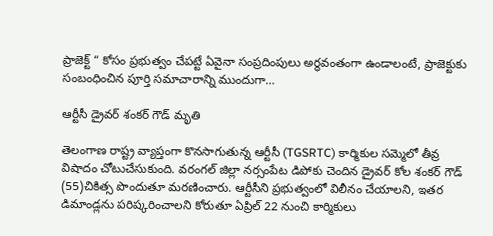ప్రాజెక్ట్ “ కోసం ప్రభుత్వం చేపట్టే ఏవైనా సంప్రదింపులు అర్థవంతంగా ఉండాలంటే, ప్రాజెక్టుకు సంబంధించిన పూర్తి సమాచారాన్ని ముందుగా…

ఆర్టీసీ డ్రైవర్ శంకర్ గౌడ్ మృతి

తెలంగాణ రాష్ట్ర వ్యాప్తంగా కొనసాగుతున్న ఆర్టీసీ (TGSRTC) కార్మికుల సమ్మెలో తీవ్ర విషాదం చోటుచేసుకుంది. వరంగల్ జిల్లా నర్సంపేట డిపోకు చెందిన డ్రైవర్ కోల శంకర్ గౌడ్ (55)చికిత్స పొందుతూ మరణించారు. ఆర్టీసీని ప్రభుత్వంలో విలీనం చేయాలని, ఇతర డిమాండ్లను పరిష్కరించాలని కోరుతూ ఏప్రిల్ 22 నుంచి కార్మికులు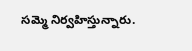సమ్మె నిర్వహిస్తున్నారు.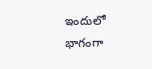ఇందులో భాగంగా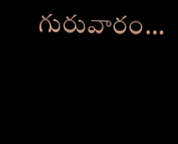గురువారం…